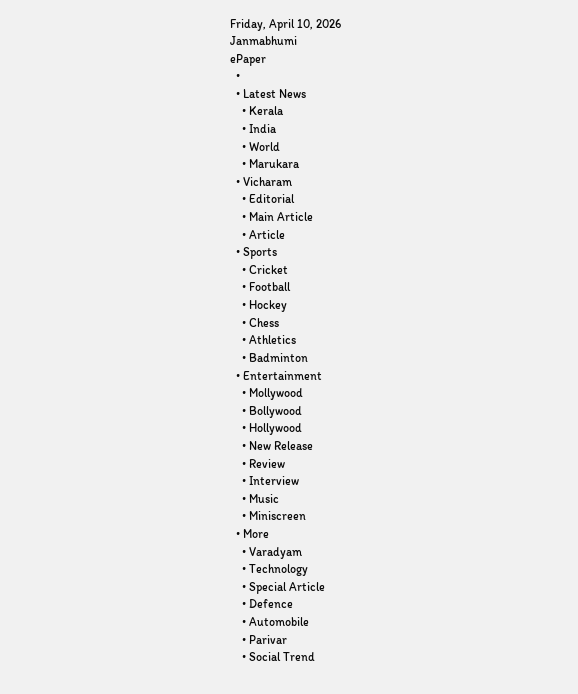Friday, April 10, 2026
Janmabhumi
ePaper
  •
  • Latest News
    • Kerala
    • India
    • World
    • Marukara
  • Vicharam
    • Editorial
    • Main Article
    • Article
  • Sports
    • Cricket
    • Football
    • Hockey
    • Chess
    • Athletics
    • Badminton
  • Entertainment
    • Mollywood
    • Bollywood
    • Hollywood
    • New Release
    • Review
    • Interview
    • Music
    • Miniscreen
  • More
    • Varadyam
    • Technology
    • Special Article
    • Defence
    • Automobile
    • Parivar
    • Social Trend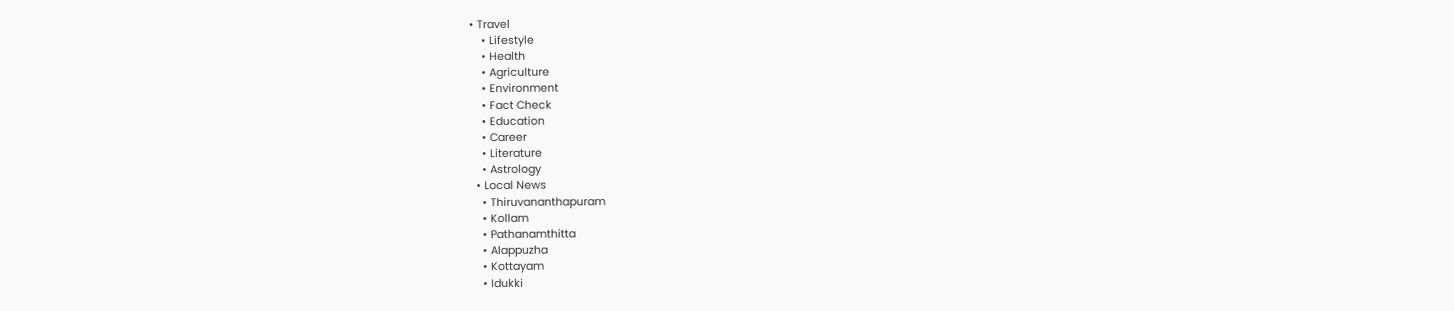• Travel
    • Lifestyle
    • Health
    • Agriculture
    • Environment
    • Fact Check
    • Education
    • Career
    • Literature
    • Astrology
  • Local News
    • Thiruvananthapuram
    • Kollam
    • Pathanamthitta
    • Alappuzha
    • Kottayam
    • Idukki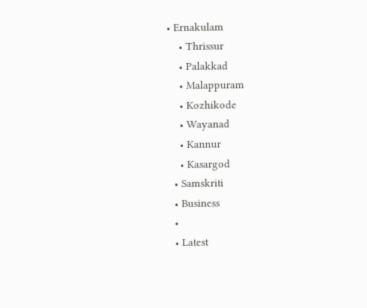• Ernakulam
    • Thrissur
    • Palakkad
    • Malappuram
    • Kozhikode
    • Wayanad
    • Kannur
    • Kasargod
  • Samskriti
  • Business
  •
  • Latest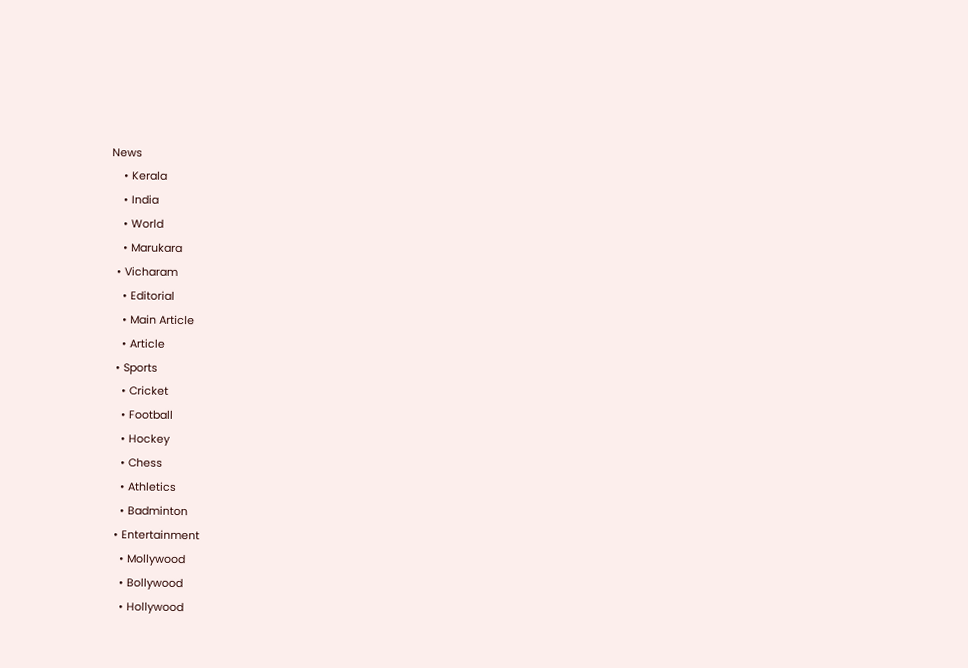News
    • Kerala
    • India
    • World
    • Marukara
  • Vicharam
    • Editorial
    • Main Article
    • Article
  • Sports
    • Cricket
    • Football
    • Hockey
    • Chess
    • Athletics
    • Badminton
  • Entertainment
    • Mollywood
    • Bollywood
    • Hollywood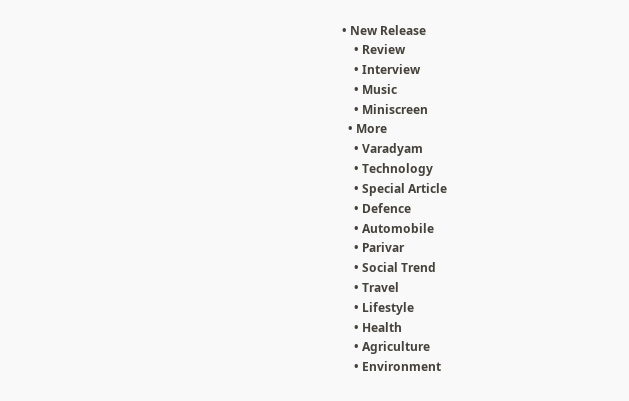• New Release
    • Review
    • Interview
    • Music
    • Miniscreen
  • More
    • Varadyam
    • Technology
    • Special Article
    • Defence
    • Automobile
    • Parivar
    • Social Trend
    • Travel
    • Lifestyle
    • Health
    • Agriculture
    • Environment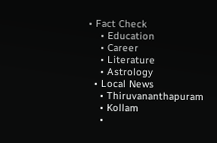• Fact Check
    • Education
    • Career
    • Literature
    • Astrology
  • Local News
    • Thiruvananthapuram
    • Kollam
    •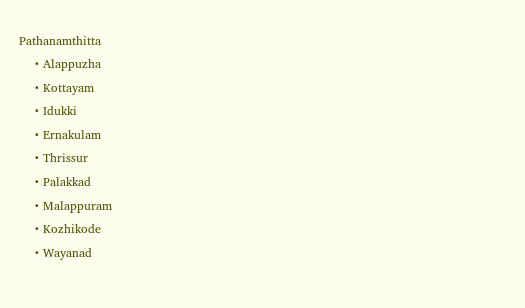Pathanamthitta
    • Alappuzha
    • Kottayam
    • Idukki
    • Ernakulam
    • Thrissur
    • Palakkad
    • Malappuram
    • Kozhikode
    • Wayanad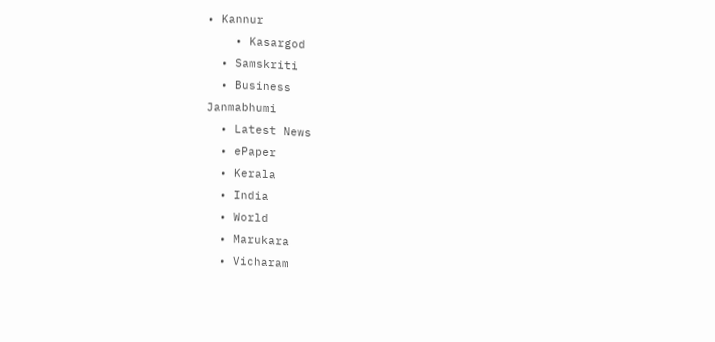• Kannur
    • Kasargod
  • Samskriti
  • Business
Janmabhumi
  • Latest News
  • ePaper
  • Kerala
  • India
  • World
  • Marukara
  • Vicharam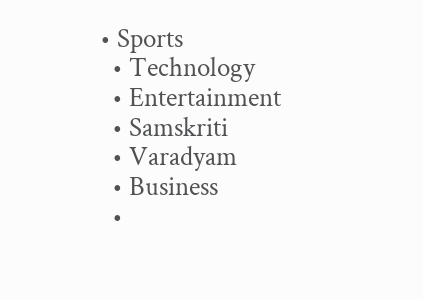• Sports
  • Technology
  • Entertainment
  • Samskriti
  • Varadyam
  • Business
  •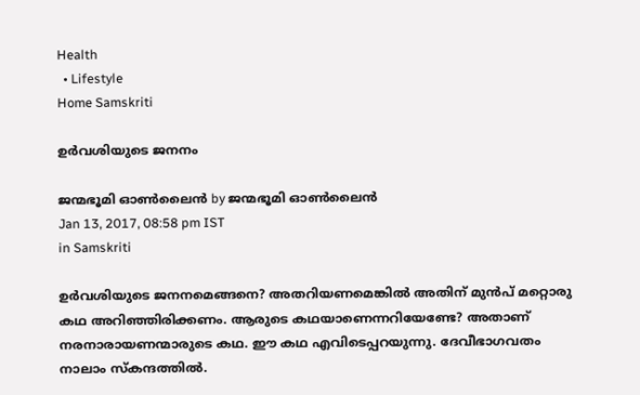Health
  • Lifestyle
Home Samskriti

ഉര്‍വശിയുടെ ജനനം

ജന്മഭൂമി ഓണ്‍ലൈന്‍ by ജന്മഭൂമി ഓണ്‍ലൈന്‍
Jan 13, 2017, 08:58 pm IST
in Samskriti

ഉര്‍വശിയുടെ ജനനമെങ്ങനെ? അതറിയണമെങ്കില്‍ അതിന് മുന്‍പ് മറ്റൊരു കഥ അറിഞ്ഞിരിക്കണം. ആരുടെ കഥയാണെന്നറിയേണ്ടേ? അതാണ് നരനാരായണന്മാരുടെ കഥ. ഈ കഥ എവിടെപ്പറയുന്നു. ദേവീഭാഗവതം നാലാം സ്‌കന്ദത്തില്‍.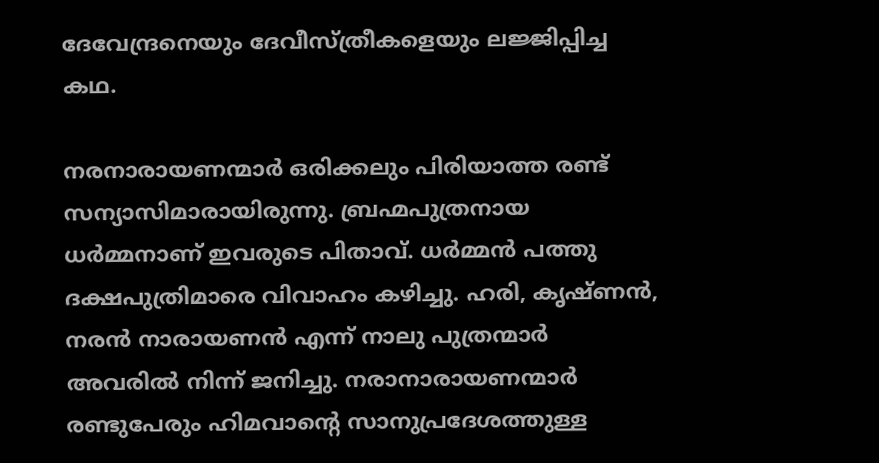ദേവേന്ദ്രനെയും ദേവീസ്ത്രീകളെയും ലജ്ജിപ്പിച്ച കഥ.

നരനാരായണന്മാര്‍ ഒരിക്കലും പിരിയാത്ത രണ്ട് സന്യാസിമാരായിരുന്നു. ബ്രഹ്മപുത്രനായ ധര്‍മ്മനാണ് ഇവരുടെ പിതാവ്. ധര്‍മ്മന്‍ പത്തു ദക്ഷപുത്രിമാരെ വിവാഹം കഴിച്ചു. ഹരി, കൃഷ്ണന്‍, നരന്‍ നാരായണന്‍ എന്ന് നാലു പുത്രന്മാര്‍ അവരില്‍ നിന്ന് ജനിച്ചു. നരാനാരായണന്മാര്‍ രണ്ടുപേരും ഹിമവാന്റെ സാനുപ്രദേശത്തുള്ള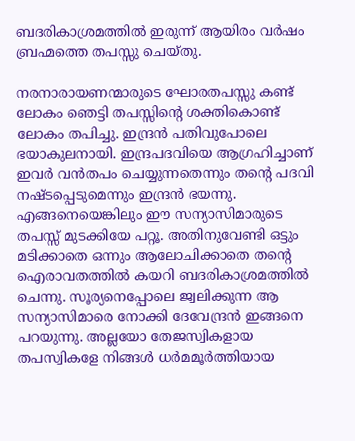ബദരികാശ്രമത്തില്‍ ഇരുന്ന് ആയിരം വര്‍ഷം ബ്രഹ്മത്തെ തപസ്സു ചെയ്തു.

നരനാരായണന്മാരുടെ ഘോരതപസ്സു കണ്ട് ലോകം ഞെട്ടി തപസ്സിന്റെ ശക്തികൊണ്ട് ലോകം തപിച്ചു. ഇന്ദ്രന്‍ പതിവുപോലെ ഭയാകുലനായി. ഇന്ദ്രപദവിയെ ആഗ്രഹിച്ചാണ് ഇവര്‍ വന്‍തപം ചെയ്യുന്നതെന്നും തന്റെ പദവി നഷ്ടപ്പെടുമെന്നും ഇന്ദ്രന്‍ ഭയന്നു. എങ്ങനെയെങ്കിലും ഈ സന്യാസിമാരുടെ തപസ്സ് മുടക്കിയേ പറ്റൂ. അതിനുവേണ്ടി ഒട്ടും മടിക്കാതെ ഒന്നും ആലോചിക്കാതെ തന്റെ ഐരാവതത്തില്‍ കയറി ബദരികാശ്രമത്തില്‍ ചെന്നു. സൂര്യനെപ്പോലെ ജ്വലിക്കുന്ന ആ സന്യാസിമാരെ നോക്കി ദേവേന്ദ്രന്‍ ഇങ്ങനെ പറയുന്നു. അല്ലയോ തേജസ്വികളായ തപസ്വികളേ നിങ്ങള്‍ ധര്‍മമൂര്‍ത്തിയായ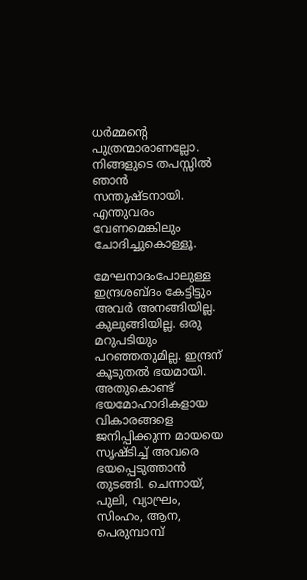ധര്‍മ്മന്റെ പുത്രന്മാരാണല്ലോ. നിങ്ങളുടെ തപസ്സില്‍ ഞാന്‍ സന്തുഷ്ടനായി. എന്തുവരം വേണമെങ്കിലും ചോദിച്ചുകൊള്ളൂ.

മേഘനാദംപോലുള്ള ഇന്ദ്രശബ്ദം കേട്ടിട്ടും അവര്‍ അനങ്ങിയില്ല. കുലുങ്ങിയില്ല. ഒരു മറുപടിയും പറഞ്ഞതുമില്ല. ഇന്ദ്രന് കൂടുതല്‍ ഭയമായി. അതുകൊണ്ട് ഭയമോഹാദികളായ വികാരങ്ങളെ ജനിപ്പിക്കുന്ന മായയെ സൃഷ്ടിച്ച് അവരെ ഭയപ്പെടുത്താന്‍ തുടങ്ങി. ചെന്നായ്, പുലി, വ്യാഘ്രം, സിംഹം, ആന, പെരുമ്പാമ്പ്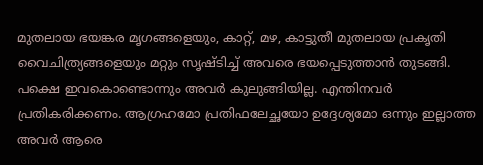മുതലായ ഭയങ്കര മൃഗങ്ങളെയും, കാറ്റ്, മഴ, കാട്ടുതീ മുതലായ പ്രകൃതി വൈചിത്ര്യങ്ങളെയും മറ്റും സൃഷ്ടിച്ച് അവരെ ഭയപ്പെടുത്താന്‍ തുടങ്ങി. പക്ഷെ ഇവകൊണ്ടൊന്നും അവര്‍ കുലുങ്ങിയില്ല. എന്തിനവര്‍ പ്രതികരിക്കണം. ആഗ്രഹമോ പ്രതിഫലേച്ഛയോ ഉദ്ദേശ്യമോ ഒന്നും ഇല്ലാത്ത അവര്‍ ആരെ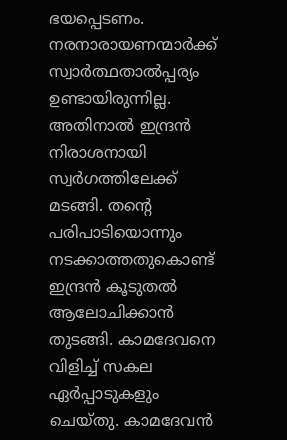ഭയപ്പെടണം. നരനാരായണന്മാര്‍ക്ക് സ്വാര്‍ത്ഥതാല്‍പ്പര്യം ഉണ്ടായിരുന്നില്ല. അതിനാല്‍ ഇന്ദ്രന്‍ നിരാശനായി സ്വര്‍ഗത്തിലേക്ക് മടങ്ങി. തന്റെ പരിപാടിയൊന്നും നടക്കാത്തതുകൊണ്ട് ഇന്ദ്രന്‍ കൂടുതല്‍ ആലോചിക്കാന്‍ തുടങ്ങി. കാമദേവനെ വിളിച്ച് സകല ഏര്‍പ്പാടുകളും ചെയ്തു. കാമദേവന്‍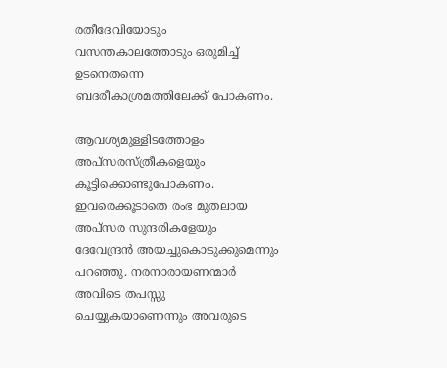രതീദേവിയോടും വസന്തകാലത്തോടും ഒരുമിച്ച് ഉടനെതന്നെ ബദരീകാശ്രമത്തിലേക്ക് പോകണം.

ആവശ്യമുള്ളിടത്തോളം അപ്‌സരസ്ത്രീകളെയും കൂട്ടിക്കൊണ്ടുപോകണം. ഇവരെക്കൂടാതെ രംഭ മുതലായ അപ്‌സര സുന്ദരികളേയും ദേവേന്ദ്രന്‍ അയച്ചുകൊടുക്കുമെന്നും പറഞ്ഞു. നരനാരായണന്മാര്‍ അവിടെ തപസ്സു ചെയ്യുകയാണെന്നും അവരുടെ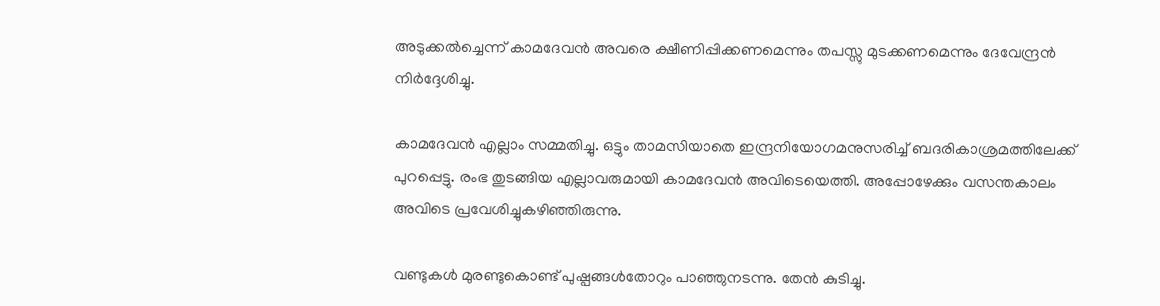അടുക്കല്‍ച്ചെന്ന് കാമദേവന്‍ അവരെ ക്ഷീണിപ്പിക്കണമെന്നും തപസ്സു മുടക്കണമെന്നും ദേവേന്ദ്രന്‍ നിര്‍ദ്ദേശിച്ചു.

കാമദേവന്‍ എല്ലാം സമ്മതിച്ചു. ഒട്ടും താമസിയാതെ ഇന്ദ്രനിയോഗമനുസരിച്ച് ബദരികാശ്രമത്തിലേക്ക് പുറപ്പെട്ടു. രംഭ തുടങ്ങിയ എല്ലാവരുമായി കാമദേവന്‍ അവിടെയെത്തി. അപ്പോഴേക്കും വസന്തകാലം അവിടെ പ്രവേശിച്ചുകഴിഞ്ഞിരുന്നു.

വണ്ടുകള്‍ മുരണ്ടുകൊണ്ട് പുഷ്പങ്ങള്‍തോറും പാഞ്ഞുനടന്നു. തേന്‍ കുടിച്ചു.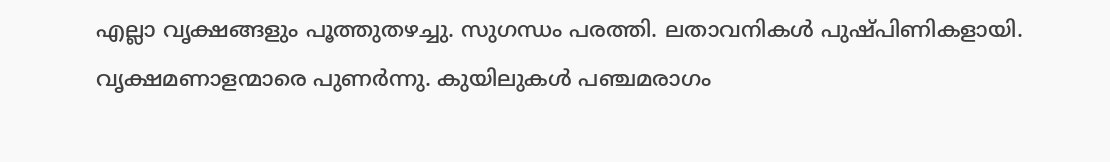എല്ലാ വൃക്ഷങ്ങളും പൂത്തുതഴച്ചു. സുഗന്ധം പരത്തി. ലതാവനികള്‍ പുഷ്പിണികളായി. വൃക്ഷമണാളന്മാരെ പുണര്‍ന്നു. കുയിലുകള്‍ പഞ്ചമരാഗം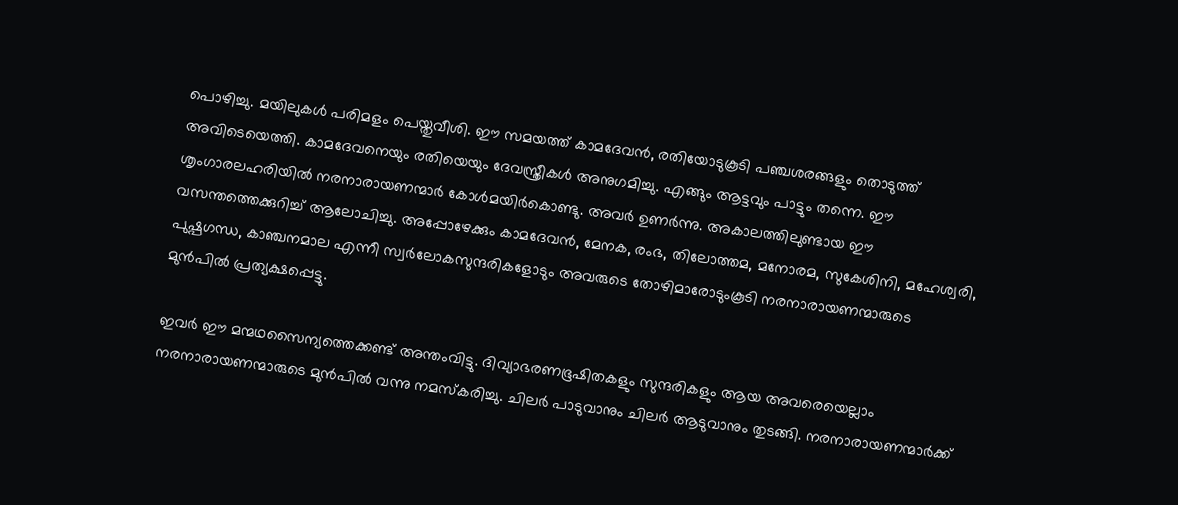പൊഴിച്ചു. മയിലുകള്‍ പരിമളം പെയ്തുവീശി. ഈ സമയത്ത് കാമദേവന്‍, രതിയോടുകൂടി പഞ്ചശരങ്ങളും തൊടുത്ത് അവിടെയെത്തി. കാമദേവനെയും രതിയെയും ദേവസ്ത്രീകള്‍ അനുഗമിച്ചു. എങ്ങും ആട്ടവും പാട്ടും തന്നെ. ഈ ശൃംഗാരലഹരിയില്‍ നരനാരായണന്മാര്‍ കോള്‍മയിര്‍കൊണ്ടു. അവര്‍ ഉണര്‍ന്നു. അകാലത്തിലുണ്ടായ ഈ വസന്തത്തെക്കുറിച്ച് ആലോചിച്ചു. അപ്പോഴേക്കും കാമദേവന്‍, മേനക, രംഭ, തിലോത്തമ, മനോരമ, സുകേശിനി, മഹേശ്വരി, പുഷ്പഗന്ധ, കാഞ്ചനമാല എന്നീ സ്വര്‍ലോകസുന്ദരികളോടും അവരുടെ തോഴിമാരോടുംകൂടി നരനാരായണന്മാരുടെ മുന്‍പില്‍ പ്രത്യക്ഷപ്പെട്ടു.

ഇവര്‍ ഈ മന്മഥസൈന്യത്തെക്കണ്ട് അന്തംവിട്ടു. ദിവ്യാഭരണഭൂഷിതകളും സുന്ദരികളും ആയ അവരെയെല്ലാം നരനാരായണന്മാരുടെ മുന്‍പില്‍ വന്നു നമസ്‌കരിച്ചു. ചിലര്‍ പാടുവാനും ചിലര്‍ ആടുവാനും തുടങ്ങി. നരനാരായണന്മാര്‍ക്ക്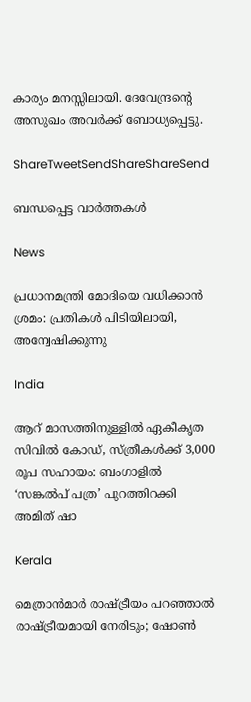കാര്യം മനസ്സിലായി. ദേവേന്ദ്രന്റെ അസുഖം അവര്‍ക്ക് ബോധ്യപ്പെട്ടു.

ShareTweetSendShareShareSend

ബന്ധപ്പെട്ട വാര്‍ത്തകള്‍

News

പ്രധാനമന്ത്രി മോദിയെ വധിക്കാൻ ശ്രമം: പ്രതികൾ പിടിയിലായി, അന്വേഷിക്കുന്നു

India

ആറ് മാസത്തിനുള്ളിൽ ഏകീകൃത സിവിൽ കോഡ്, സ്ത്രീകൾക്ക് 3,000 രൂപ സഹായം: ബംഗാളിൽ ‘സങ്കൽപ് പത്ര’ പുറത്തിറക്കി അമിത് ഷാ

Kerala

മെത്രാൻമാർ രാഷ്‌ട്രീയം പറഞ്ഞാൽ രാഷ്‌ട്രീയമായി നേരിടും; ഷോൺ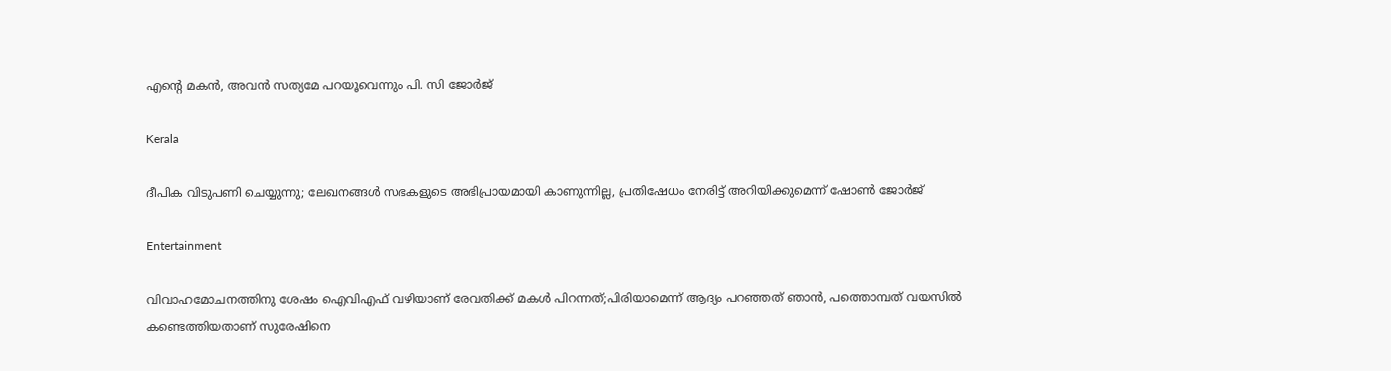എന്റെ മകൻ, അവൻ സത്യമേ പറയൂവെന്നും പി. സി ജോർജ്

Kerala

ദീപിക വിടുപണി ചെയ്യുന്നു; ലേഖനങ്ങൾ സഭകളുടെ അഭിപ്രായമായി കാണുന്നില്ല, പ്രതിഷേധം നേരിട്ട് അറിയിക്കുമെന്ന് ഷോൺ ജോർജ്

Entertainment

വിവാഹമോചനത്തിനു ശേഷം ഐവിഎഫ് വഴിയാണ് രേവതിക്ക് മകൾ പിറന്നത്;പിരിയാമെന്ന് ആദ്യം പറഞ്ഞത് ഞാൻ, പത്തൊമ്പത് വയസിൽ കണ്ടെത്തിയതാണ് സുരേഷിനെ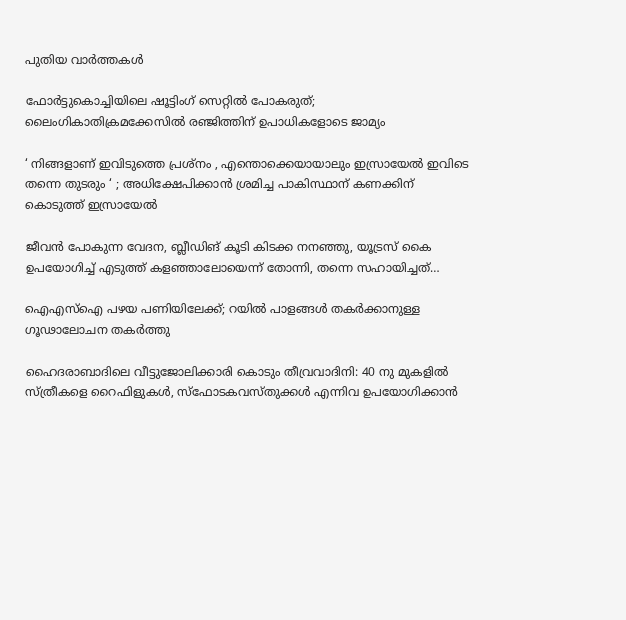പുതിയ വാര്‍ത്തകള്‍

ഫോർട്ടുകൊച്ചിയിലെ ഷൂട്ടിംഗ് സെറ്റിൽ പോകരുത്; ലൈംഗികാതിക്രമക്കേസിൽ രഞ്ജിത്തിന് ഉപാധികളോടെ ജാമ്യം

‘ നിങ്ങളാണ് ഇവിടുത്തെ പ്രശ്നം , എന്തൊക്കെയായാലും ഇസ്രായേൽ ഇവിടെ തന്നെ തുടരും ‘ ; അധിക്ഷേപിക്കാൻ ശ്രമിച്ച പാകിസ്ഥാന് കണക്കിന് കൊടുത്ത് ഇസ്രായേൽ

ജീവൻ പോകുന്ന വേദന, ബ്ലീഡിങ് കൂടി കിടക്ക നനഞ്ഞു, യൂട്രസ് കൈ ഉപയോഗിച്ച് എടുത്ത് കളഞ്ഞാലോയെന്ന് തോന്നി, തന്നെ സഹായിച്ചത്…

ഐഎസ്‌ഐ പഴയ പണിയിലേക്ക്; റയിൽ പാളങ്ങൾ തകർക്കാനുള്ള ഗൂഢാലോചന തകർത്തു

ഹൈദരാബാദിലെ വീട്ടുജോലിക്കാരി കൊടും തീവ്രവാദിനി: 40 നു മുകളിൽ സ്ത്രീകളെ റൈഫിളുകൾ, സ്ഫോടകവസ്തുക്കൾ എന്നിവ ഉപയോഗിക്കാൻ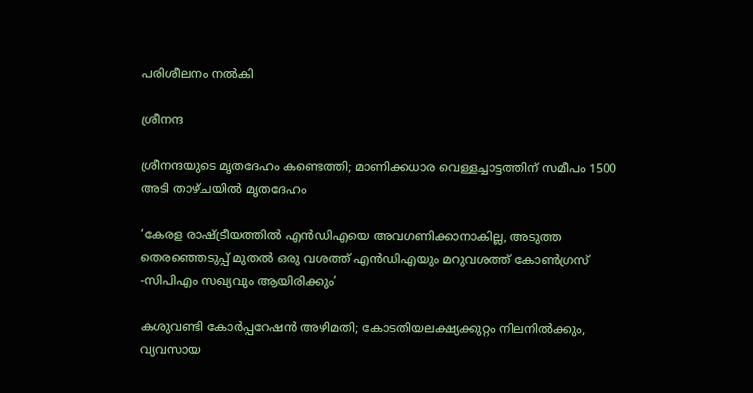പരിശീലനം നൽകി

ശ്രീനന്ദ

ശ്രീനന്ദയുടെ മൃതദേഹം കണ്ടെത്തി; മാണിക്കധാര വെള്ളച്ചാട്ടത്തിന് സമീപം 1500 അടി താഴ്ചയിൽ മൃതദേഹം

‘കേരള രാഷ്‌ട്രീയത്തിൽ എൻഡിഎയെ അവഗണിക്കാനാകില്ല, അടുത്ത തെരഞ്ഞെടുപ്പ് മുതൽ ഒരു വശത്ത് എന്‍ഡിഎയും മറുവശത്ത് കോൺഗ്രസ് -സിപിഎം സഖ്യവും ആയിരിക്കും’

കശുവണ്ടി കോർപ്പറേഷൻ അഴിമതി; കോടതിയലക്ഷ്യക്കുറ്റം നിലനിൽക്കും, വ്യവസായ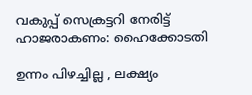വകുപ്പ് സെക്രട്ടറി നേരിട്ട് ഹാജരാകണം: ഹൈക്കോടതി

ഉന്നം പിഴച്ചില്ല , ലക്ഷ്യം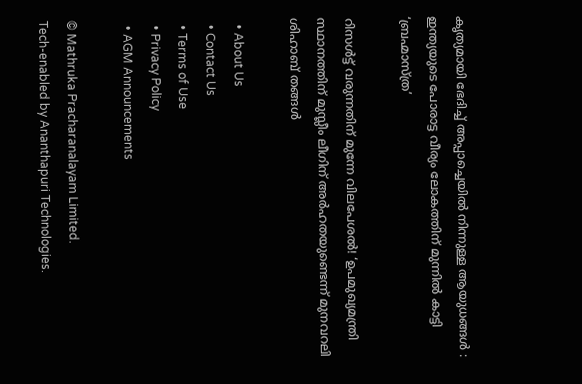കൃത്യമായി ഭേദിച്ച് അപ്പാച്ചെയിൽ നിന്നുള്ള ആയുധങ്ങൾ : ഇന്ത്യയുടെ പോരാട്ട വീര്യം ലോകത്തിന് മുന്നിൽ കാട്ടി ‘ബ്രഹ്മാസ്ത്ര’

റിസൾട്ട് വരുന്നതിന് മുന്നേ വിലപേശൽ! ‘ഉപമുഖ്യമന്ത്രി സ്ഥാനത്തിന് മുസ്ലീം ലീഗിന് അർഹതയുണ്ടെന്ന് മുനവറലി ശിഹാബ് തങ്ങൾ

  • About Us
  • Contact Us
  • Terms of Use
  • Privacy Policy
  • AGM Announcements

© Mathruka Pracharanalayam Limited.
Tech-enabled by Ananthapuri Technologies.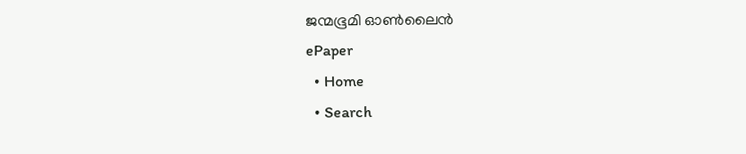ജന്മഭൂമി ഓണ്‍ലൈന്‍
ePaper
  • Home
  • Search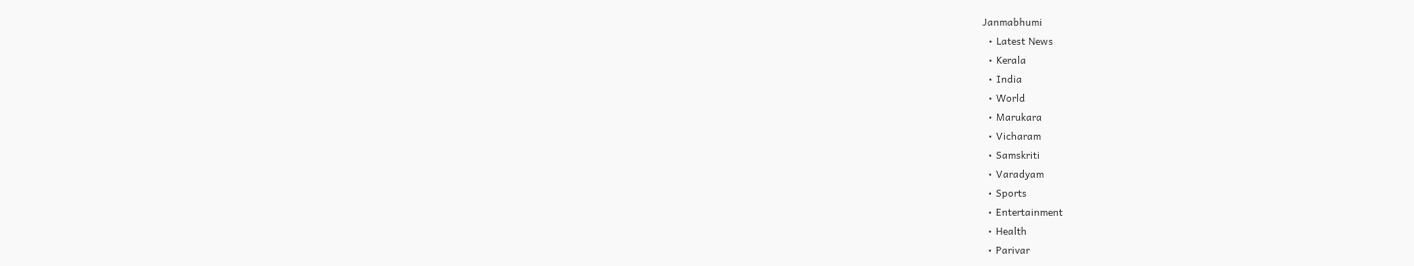Janmabhumi
  • Latest News
  • Kerala
  • India
  • World
  • Marukara
  • Vicharam
  • Samskriti
  • Varadyam
  • Sports
  • Entertainment
  • Health
  • Parivar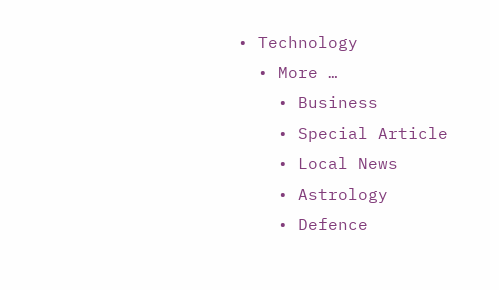• Technology
  • More …
    • Business
    • Special Article
    • Local News
    • Astrology
    • Defence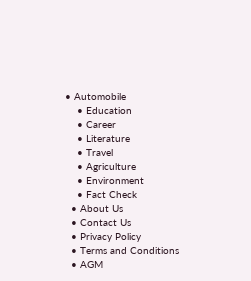• Automobile
    • Education
    • Career
    • Literature
    • Travel
    • Agriculture
    • Environment
    • Fact Check
  • About Us
  • Contact Us
  • Privacy Policy
  • Terms and Conditions
  • AGM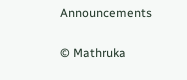Announcements

© Mathruka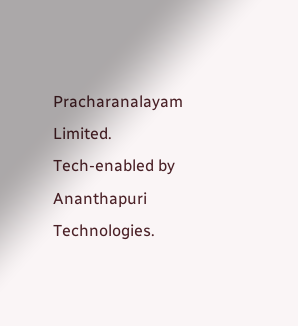Pracharanalayam Limited.
Tech-enabled by Ananthapuri Technologies.